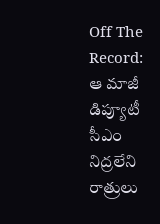Off The Record: ఆ మాజీ డిప్యూటీ సీఎం నిద్రలేని రాత్రులు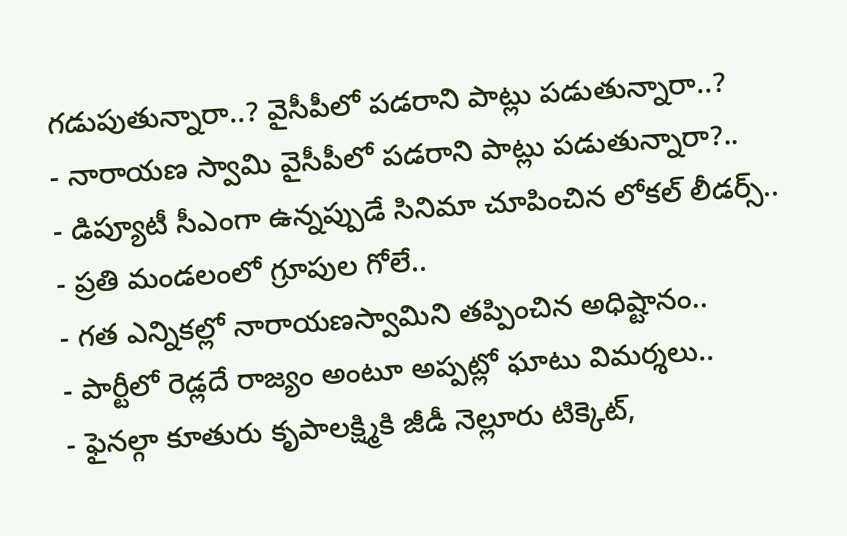గడుపుతున్నారా..? వైసీపీలో పడరాని పాట్లు పడుతున్నారా..?
- నారాయణ స్వామి వైసీపీలో పడరాని పాట్లు పడుతున్నారా?..
- డిప్యూటీ సీఎంగా ఉన్నప్పుడే సినిమా చూపించిన లోకల్ లీడర్స్..
- ప్రతి మండలంలో గ్రూపుల గోలే..
- గత ఎన్నికల్లో నారాయణస్వామిని తప్పించిన అధిష్టానం..
- పార్టీలో రెడ్లదే రాజ్యం అంటూ అప్పట్లో ఘాటు విమర్శలు..
- ఫైనల్గా కూతురు కృపాలక్ష్మికి జీడీ నెల్లూరు టిక్కెట్,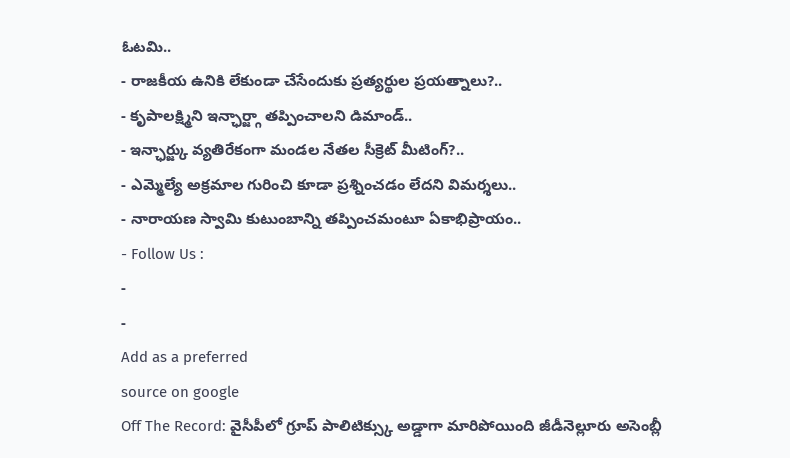ఓటమి..
- రాజకీయ ఉనికి లేకుండా చేసేందుకు ప్రత్యర్థుల ప్రయత్నాలు?..
- కృపాలక్ష్మిని ఇన్ఛార్జ్గా తప్పించాలని డిమాండ్..
- ఇన్ఛార్జ్కు వ్యతిరేకంగా మండల నేతల సీక్రెట్ మీటింగ్?..
- ఎమ్మెల్యే అక్రమాల గురించి కూడా ప్రశ్నించడం లేదని విమర్శలు..
- నారాయణ స్వామి కుటుంబాన్ని తప్పించమంటూ ఏకాభిప్రాయం..
- Follow Us :
-
-
Add as a preferred
source on google
Off The Record: వైసీపీలో గ్రూప్ పాలిటిక్స్కు అడ్డాగా మారిపోయింది జీడీనెల్లూరు అసెంబ్లీ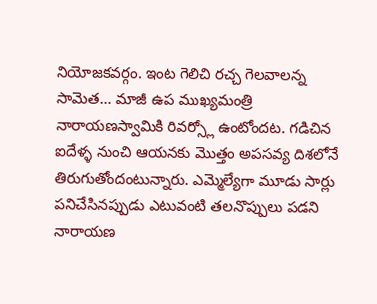నియోజకవర్గం. ఇంట గెలిచి రచ్చ గెలవాలన్న సామెత… మాజీ ఉప ముఖ్యమంత్రి నారాయణస్వామికి రివర్స్లో ఉంటోందట. గడిచిన ఐదేళ్ళ నుంచి ఆయనకు మొత్తం అపసవ్య దిశలోనే తిరుగుతోందంటున్నారు. ఎమ్మెల్యేగా మూడు సార్లు పనిచేసినప్పుడు ఎటువంటి తలనొప్పులు పడని నారాయణ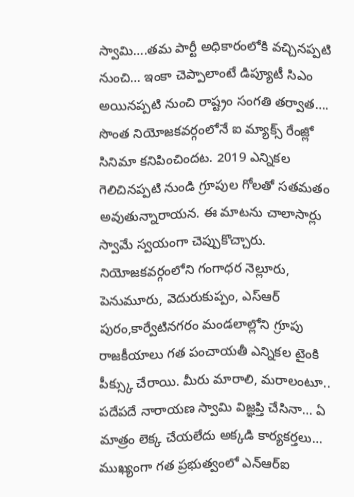స్వామి….తమ పార్టీ అధికారంలోకి వచ్చినప్పటి నుంచి… ఇంకా చెప్పాలాంటే డిప్యూటీ సిఎం అయినప్పటి నుంచి రాష్ట్రం సంగతి తర్వాత…. సొంత నియోజకవర్గంలోనే ఐ మ్యాక్స్ రేంజ్లో సినిమా కనిపించిందట. 2019 ఎన్నికల గెలిచినప్పటి నుండి గ్రూపుల గోలతో సతమతం అవుతున్నారాయన. ఈ మాటను చాలాసార్లు స్వామే స్వయంగా చెప్పుకొచ్చారు. నియోజకవర్గంలోని గంగాధర నెల్లూరు, పెనుమూరు, వెదురుకుప్పం, ఎస్ఆర్ పురం,కార్వేటినగరం మండలాల్లోని గ్రూపు రాజకీయాలు గత పంచాయతీ ఎన్నికల టైంకి పీక్స్కు చేరాయి. మీరు మారాలి, మరాలంటూ.. పదేపదే నారాయణ స్వామి విజ్ఞప్తి చేసినా… ఏ మాత్రం లెక్క చేయలేదు అక్కడి కార్యకర్తలు… ముఖ్యంగా గత ప్రభుత్వంలో ఎన్ఆర్ఐ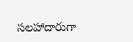సలహాదారుగా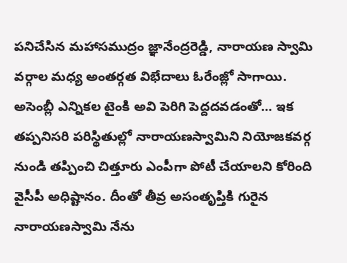పనిచేసిన మహాసముద్రం జ్ఞానేంద్రరెడ్డి, నారాయణ స్వామి వర్గాల మధ్య అంతర్గత విభేదాలు ఓరేంజ్లో సాగాయి.
అసెంబ్లీ ఎన్నికల టైంకి అవి పెరిగి పెద్దదవడంతో… ఇక తప్పనిసరి పరిస్థితుల్లో నారాయణస్వామిని నియోజకవర్గ నుండి తప్పించి చిత్తూరు ఎంపీగా పోటీ చేయాలని కోరింది వైసీపీ అధిష్టానం. దీంతో తీవ్ర అసంతృప్తికి గురైన నారాయణస్వామి నేను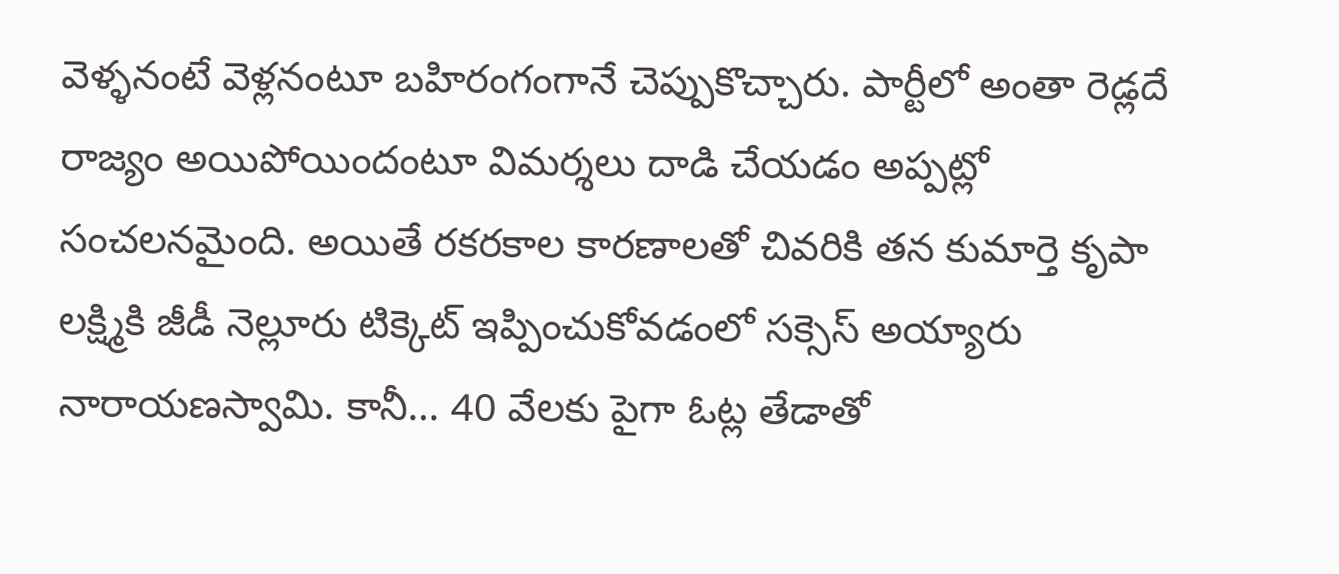వెళ్ళనంటే వెళ్లనంటూ బహిరంగంగానే చెప్పుకొచ్చారు. పార్టీలో అంతా రెడ్లదే రాజ్యం అయిపోయిందంటూ విమర్శలు దాడి చేయడం అప్పట్లో సంచలనమైంది. అయితే రకరకాల కారణాలతో చివరికి తన కుమార్తె కృపా లక్ష్మికి జీడీ నెల్లూరు టిక్కెట్ ఇప్పించుకోవడంలో సక్సెస్ అయ్యారు నారాయణస్వామి. కానీ… 40 వేలకు పైగా ఓట్ల తేడాతో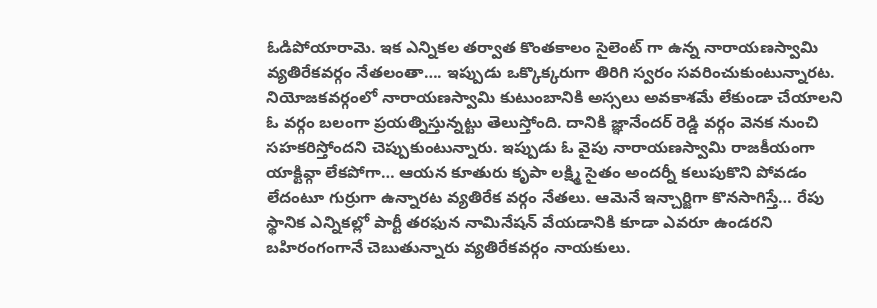ఓడిపోయారామె. ఇక ఎన్నికల తర్వాత కొంతకాలం సైలెంట్ గా ఉన్న నారాయణస్వామి వ్యతిరేకవర్గం నేతలంతా…. ఇప్పుడు ఒక్కొక్కరుగా తిరిగి స్వరం సవరించుకుంటున్నారట. నియోజకవర్గంలో నారాయణస్వామి కుటుంబానికి అస్సలు అవకాశమే లేకుండా చేయాలని ఓ వర్గం బలంగా ప్రయత్నిస్తున్నట్టు తెలుస్తోంది. దానికి జ్ఞానేందర్ రెడ్డి వర్గం వెనక నుంచి సహకరిస్తోందని చెప్పుకుంటున్నారు. ఇప్పుడు ఓ వైపు నారాయణస్వామి రాజకీయంగా యాక్టివ్గా లేకపోగా… ఆయన కూతురు కృపా లక్ష్మి సైతం అందర్నీ కలుపుకొని పోవడం లేదంటూ గుర్రుగా ఉన్నారట వ్యతిరేక వర్గం నేతలు. ఆమెనే ఇన్చార్జిగా కొనసాగిస్తే… రేపు స్థానిక ఎన్నికల్లో పార్టీ తరఫున నామినేషన్ వేయడానికి కూడా ఎవరూ ఉండరని బహిరంగంగానే చెబుతున్నారు వ్యతిరేకవర్గం నాయకులు.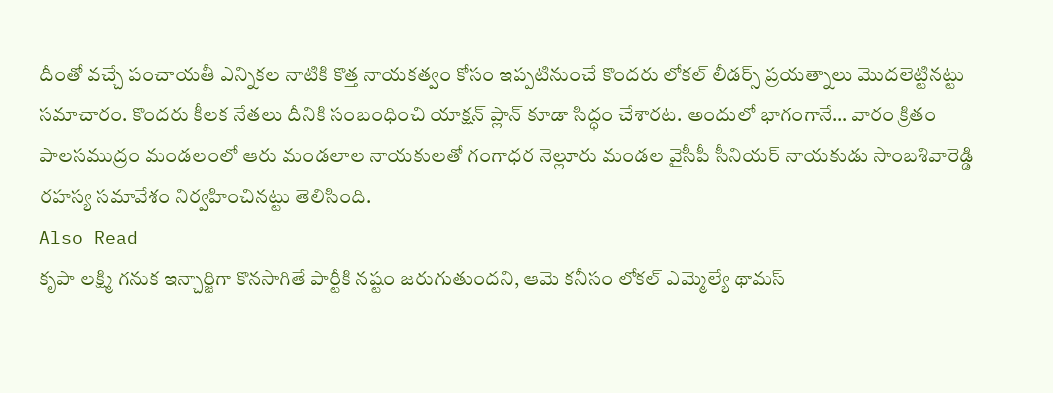దీంతో వచ్చే పంచాయతీ ఎన్నికల నాటికి కొత్త నాయకత్వం కోసం ఇప్పటినుంచే కొందరు లోకల్ లీడర్స్ ప్రయత్నాలు మొదలెట్టినట్టు సమాచారం. కొందరు కీలక నేతలు దీనికి సంబంధించి యాక్షన్ ప్లాన్ కూడా సిద్ధం చేశారట. అందులో భాగంగానే… వారం క్రితం పాలసముద్రం మండలంలో ఆరు మండలాల నాయకులతో గంగాధర నెల్లూరు మండల వైసీపీ సీనియర్ నాయకుడు సాంబశివారెడ్డి రహస్య సమావేశం నిర్వహించినట్టు తెలిసింది.
Also Read
కృపా లక్ష్మి గనుక ఇన్చార్జిగా కొనసాగితే పార్టీకి నష్టం జరుగుతుందని, ఆమె కనీసం లోకల్ ఎమ్మెల్యే థామస్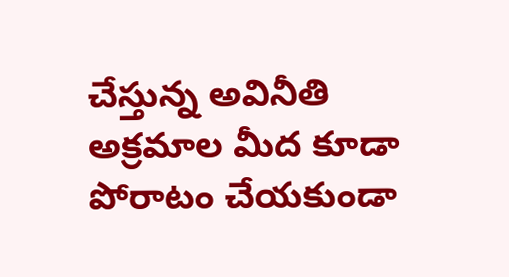చేస్తున్న అవినీతి అక్రమాల మీద కూడా పోరాటం చేయకుండా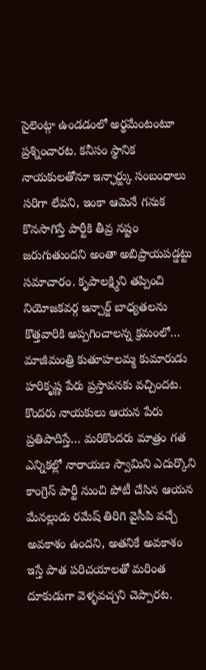సైలెంట్గా ఉండడంలో అర్థమేంటంటూ ప్రశ్నించారట. కనీసం స్థానిక నాయకులతోనూ ఇన్ఛార్జ్కు సంబంధాలు సరిగా లేవని, ఇంకా ఆమెనే గనుక కొనసాగిస్తే పార్టీకి తీవ్ర నష్టం జరుగుతుందని అంతా అబిప్రాయపడ్డట్టు సమాచారం. కృపాలక్ష్మిని తప్పించి నియోజకవర్గ ఇన్చార్జ్ బాధ్యతలను కొత్తవారికి అప్పగించాలన్న క్రమంలో… మాజీమంత్రి కుతూహలమ్మ కుమారుడు హరికృష్ణ పేరు ప్రస్తావనకు వచ్చిందట. కొందరు నాయకులు ఆయన పేరు ప్రతిపాదిస్తే… మరికొందరు మాత్రం గత ఎన్నికల్లో నారాయణ స్వామిని ఎదుర్కొని కాంగ్రెస్ పార్టీ నుంచి పోటీ చేసిన ఆయన మేనల్లుడు రమేష్ తిరిగి వైసీపి వచ్చే అవకాశం ఉందని, అతనికే అవకాశం ఇస్తే పాత పరిచయాలతో మరింత దూకుడుగా వెళ్ళవచ్చని చెప్పారట.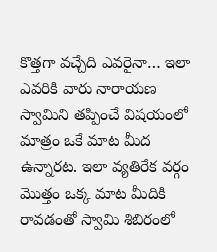కొత్తగా వచ్చేది ఎవరైనా… ఇలా ఎవరికి వారు నారాయణ స్వామిని తప్పించే విషయంలో మాత్రం ఒకే మాట మీద ఉన్నారట. ఇలా వ్యతిరేక వర్గం మొత్తం ఒక్క మాట మీదికి రావడంతో స్వామి శిబిరంలో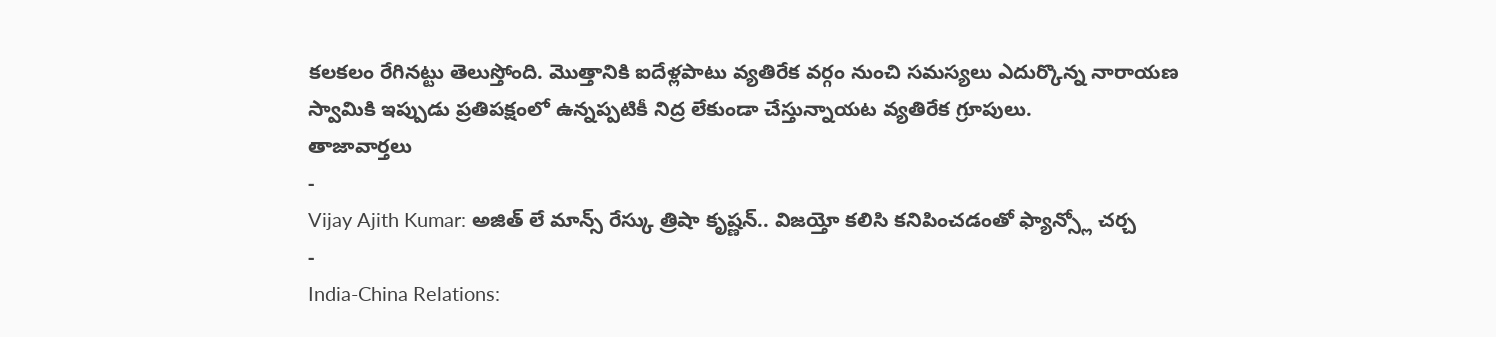కలకలం రేగినట్టు తెలుస్తోంది. మొత్తానికి ఐదేళ్లపాటు వ్యతిరేక వర్గం నుంచి సమస్యలు ఎదుర్కొన్న నారాయణ స్వామికి ఇప్పుడు ప్రతిపక్షంలో ఉన్నప్పటికీ నిద్ర లేకుండా చేస్తున్నాయట వ్యతిరేక గ్రూపులు.
తాజావార్తలు
-
Vijay Ajith Kumar: అజిత్ లే మాన్స్ రేస్కు త్రిషా కృష్ణన్.. విజయ్తో కలిసి కనిపించడంతో ఫ్యాన్స్లో చర్చ
-
India-China Relations: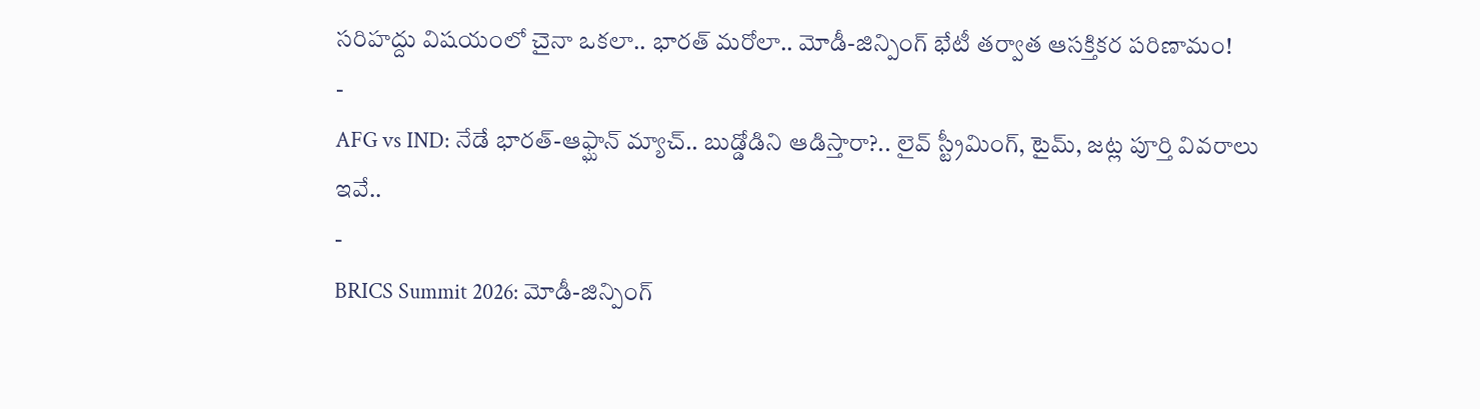సరిహద్దు విషయంలో చైనా ఒకలా.. భారత్ మరోలా.. మోడీ-జిన్పింగ్ భేటీ తర్వాత ఆసక్తికర పరిణామం!
-
AFG vs IND: నేడే భారత్-ఆఫ్ఘాన్ మ్యాచ్.. బుడ్డోడిని ఆడిస్తారా?.. లైవ్ స్ట్రీమింగ్, టైమ్, జట్ల పూర్తి వివరాలు ఇవే..
-
BRICS Summit 2026: మోడీ-జిన్పింగ్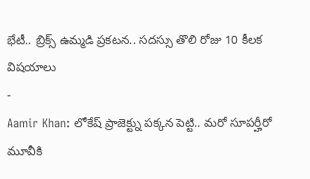భేటీ.. బ్రిక్స్ ఉమ్మడి ప్రకటన.. సదస్సు తొలి రోజు 10 కీలక విషయాలు
-
Aamir Khan: లోకేష్ ప్రాజెక్ట్ను పక్కన పెట్టి.. మరో సూపర్హీరో మూవీకి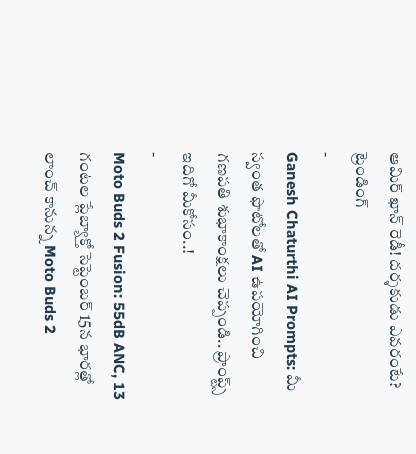ఆమిర్ ఖాన్ రెడీ! దర్శకుడు ఎవరంటే?
ట్రెండింగ్
-
Ganesh Chaturthi AI Prompts: మీ స్వంత ఫొటోలతో AI ఉపయోగించి గణపతి శుభాకాంక్షలు చెప్పండి.. ప్రాంప్ట్స్ ఇదిగో మీకోసం..!
-
Moto Buds 2 Fusion: 55dB ANC, 13 గంటల ప్లేబ్యాక్తో సెప్టెంబర్ 15న భారత్లో లాంచ్ కానున్న Moto Buds 2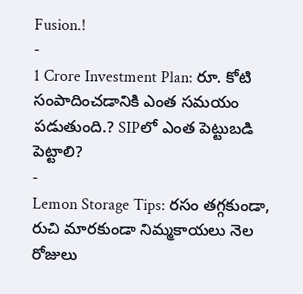Fusion.!
-
1 Crore Investment Plan: రూ. కోటి సంపాదించడానికి ఎంత సమయం పడుతుంది.? SIPలో ఎంత పెట్టుబడి పెట్టాలి?
-
Lemon Storage Tips: రసం తగ్గకుండా, రుచి మారకుండా నిమ్మకాయలు నెల రోజులు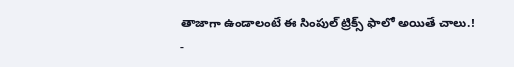తాజాగా ఉండాలంటే ఈ సింపుల్ ట్రిక్స్ ఫాలో అయితే చాలు.!
-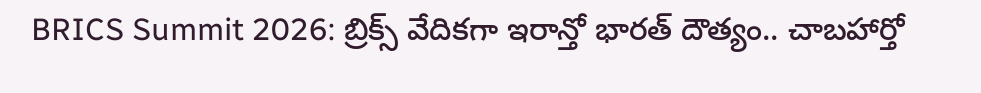BRICS Summit 2026: బ్రిక్స్ వేదికగా ఇరాన్తో భారత్ దౌత్యం.. చాబహార్తో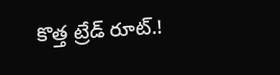కొత్త ట్రేడ్ రూట్.!